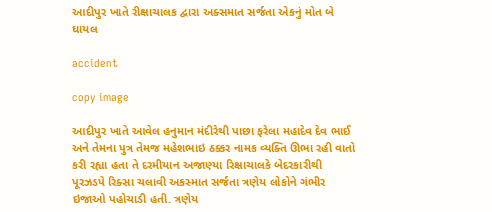આદીપુર ખાતે રીક્ષાચાલક દ્વારા અક્સમાત સર્જતા એકનું મોત બે ઘાયલ

accident

copy image

આદીપુર ખાતે આવેલ હનુમાન મંદીરેથી પાછા ફરેલા મહાદેવ દેવ ભાઈ અને તેમના પુત્ર તેમજ મહેશભાઇ ઠક્કર નામક વ્યક્તિ ઊભા રહી વાતો કરી રહ્યા હતા તે દરમીયાન અજાણ્યા રિક્ષાચાલકે બેદરકારીથી પૂરઝડપે રિક્સા ચલાવી અકસ્માત સર્જતા ત્રણેય લોકોને ગંભીર ઇજાઓ પહોચાડી હતી. ત્રણેય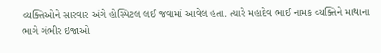વ્યક્તિઓને સારવાર અંગે હોસ્પિટલ લઈ જવામાં આવેલ હતા. ત્યારે મહાદેવ ભાઈ નામક વ્યક્તિને માથાના ભાગે ગંભીર ઇજાઓ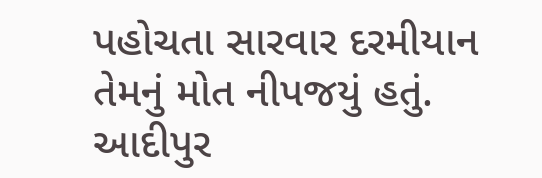પહોચતા સારવાર દરમીયાન તેમનું મોત નીપજયું હતું. આદીપુર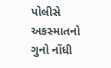પોલીસે અકસ્માતનો ગુનો નોંધી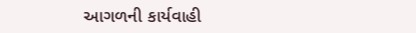આગળની કાર્યવાહી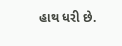હાથ ધરી છે.